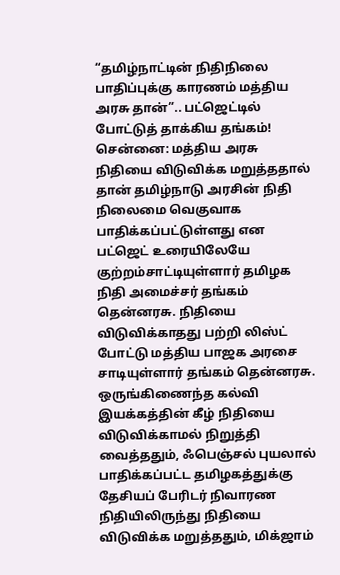“தமிழ்நாட்டின் நிதிநிலை பாதிப்புக்கு காரணம் மத்திய அரசு தான்”.. பட்ஜெட்டில் போட்டுத் தாக்கிய தங்கம்!
சென்னை: மத்திய அரசு நிதியை விடுவிக்க மறுத்ததால் தான் தமிழ்நாடு அரசின் நிதி நிலைமை வெகுவாக பாதிக்கப்பட்டுள்ளது என பட்ஜெட் உரையிலேயே குற்றம்சாட்டியுள்ளார் தமிழக நிதி அமைச்சர் தங்கம் தென்னரசு. நிதியை விடுவிக்காதது பற்றி லிஸ்ட் போட்டு மத்திய பாஜக அரசை சாடியுள்ளார் தங்கம் தென்னரசு.
ஒருங்கிணைந்த கல்வி இயக்கத்தின் கீழ் நிதியை விடுவிக்காமல் நிறுத்தி வைத்ததும், ஃபெஞ்சல் புயலால் பாதிக்கப்பட்ட தமிழகத்துக்கு தேசியப் பேரிடர் நிவாரண நிதியிலிருந்து நிதியை விடுவிக்க மறுத்ததும், மிக்ஜாம்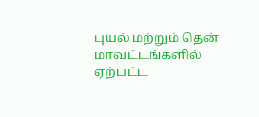புயல் மற்றும் தென் மாவட்டங்களில் ஏற்பட்ட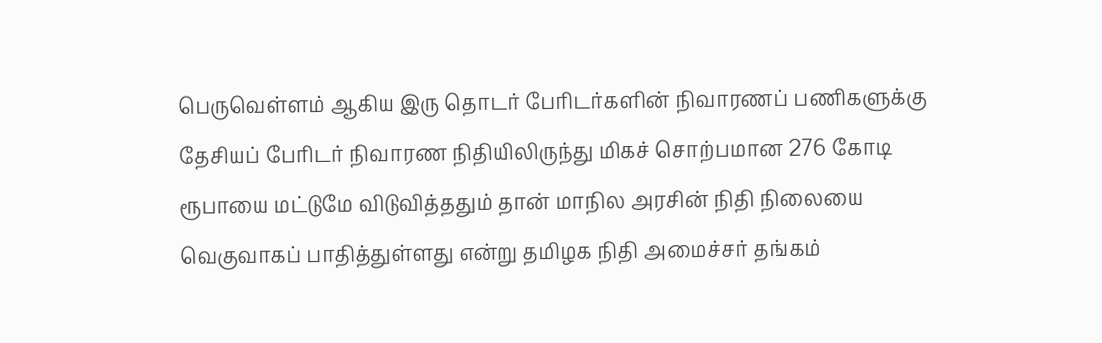பெருவெள்ளம் ஆகிய இரு தொடர் பேரிடர்களின் நிவாரணப் பணிகளுக்கு தேசியப் பேரிடர் நிவாரண நிதியிலிருந்து மிகச் சொற்பமான 276 கோடி ரூபாயை மட்டுமே விடுவித்ததும் தான் மாநில அரசின் நிதி நிலையை வெகுவாகப் பாதித்துள்ளது என்று தமிழக நிதி அமைச்சர் தங்கம்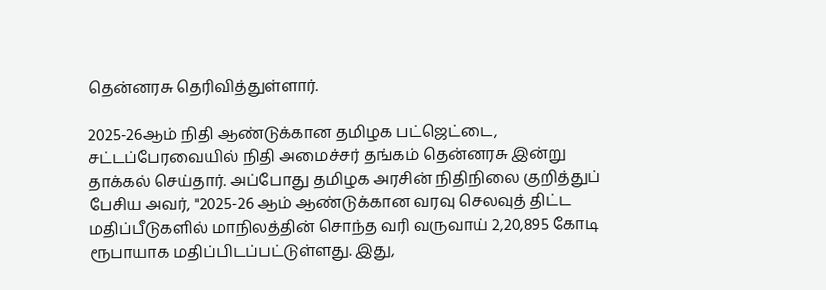தென்னரசு தெரிவித்துள்ளார்.

2025-26ஆம் நிதி ஆண்டுக்கான தமிழக பட்ஜெட்டை, சட்டப்பேரவையில் நிதி அமைச்சர் தங்கம் தென்னரசு இன்று தாக்கல் செய்தார். அப்போது தமிழக அரசின் நிதிநிலை குறித்துப் பேசிய அவர், "2025-26 ஆம் ஆண்டுக்கான வரவு செலவுத் திட்ட மதிப்பீடுகளில் மாநிலத்தின் சொந்த வரி வருவாய் 2,20,895 கோடி ரூபாயாக மதிப்பிடப்பட்டுள்ளது. இது,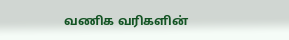வணிக வரிகளின்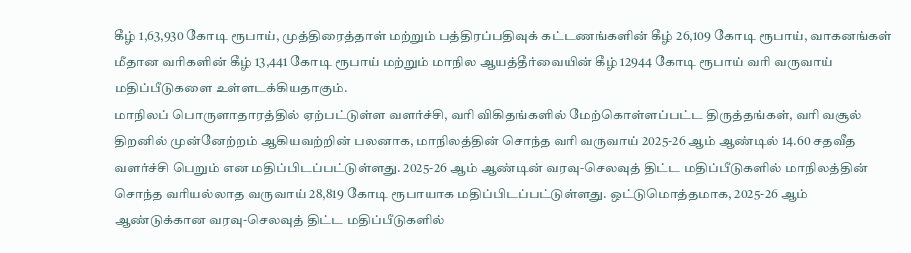கீழ் 1,63,930 கோடி ரூபாய், முத்திரைத்தாள் மற்றும் பத்திரப்பதிவுக் கட்டணங்களின் கீழ் 26,109 கோடி ரூபாய், வாகனங்கள் மீதான வரிகளின் கீழ் 13,441 கோடி ரூபாய் மற்றும் மாநில ஆயத்தீர்வையின் கீழ் 12944 கோடி ரூபாய் வரி வருவாய் மதிப்பீடுகளை உள்ளடக்கியதாகும்.
மாநிலப் பொருளாதாரத்தில் ஏற்பட்டுள்ள வளர்ச்சி, வரி விகிதங்களில் மேற்கொள்ளப்பட்ட திருத்தங்கள், வரி வசூல் திறனில் முன்னேற்றம் ஆகியவற்றின் பலனாக, மாநிலத்தின் சொந்த வரி வருவாய் 2025-26 ஆம் ஆண்டில் 14.60 சதவீத வளர்ச்சி பெறும் என மதிப்பிடப்பட்டுள்ளது. 2025-26 ஆம் ஆண்டின் வரவு-செலவுத் திட்ட மதிப்பீடுகளில் மாநிலத்தின் சொந்த வரியல்லாத வருவாய் 28,819 கோடி ரூபாயாக மதிப்பிடப்பட்டுள்ளது. ஒட்டுமொத்தமாக, 2025-26 ஆம் ஆண்டுக்கான வரவு-செலவுத் திட்ட மதிப்பீடுகளில்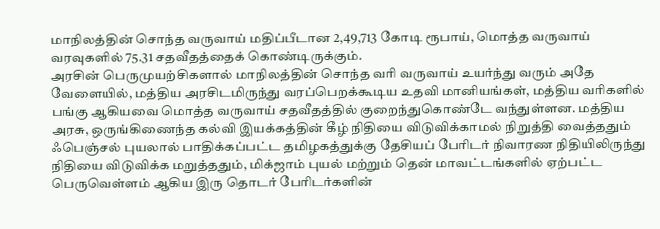மாநிலத்தின் சொந்த வருவாய் மதிப்பீடான 2,49,713 கோடி ரூபாய், மொத்த வருவாய் வரவுகளில் 75.31 சதவீதத்தைக் கொண்டிருக்கும்.
அரசின் பெருமுயற்சிகளால் மாநிலத்தின் சொந்த வரி வருவாய் உயர்ந்து வரும் அதே வேளையில், மத்திய அரசிடமிருந்து வரப்பெறக்கூடிய உதவி மானியங்கள், மத்திய வரிகளில் பங்கு ஆகியவை மொத்த வருவாய் சதவீதத்தில் குறைந்துகொண்டே வந்துள்ளன. மத்திய அரசு, ஒருங்கிணைந்த கல்வி இயக்கத்தின் கீழ் நிதியை விடுவிக்காமல் நிறுத்தி வைத்ததும் ஃபெஞ்சல் புயலால் பாதிக்கப்பட்ட தமிழகத்துக்கு தேசியப் பேரிடர் நிவாரண நிதியிலிருந்து நிதியை விடுவிக்க மறுத்ததும், மிக்ஜாம் புயல் மற்றும் தென் மாவட்டங்களில் ஏற்பட்ட பெருவெள்ளம் ஆகிய இரு தொடர் பேரிடர்களின்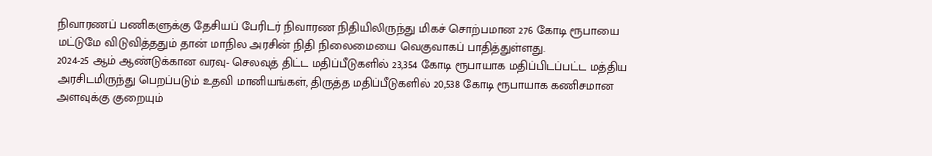நிவாரணப் பணிகளுக்கு தேசியப் பேரிடர் நிவாரண நிதியிலிருந்து மிகச் சொற்பமான 276 கோடி ரூபாயை மட்டுமே விடுவித்ததும் தான் மாநில அரசின் நிதி நிலைமையை வெகுவாகப் பாதித்துள்ளது.
2024-25 ஆம் ஆண்டுக்கான வரவு- செலவுத் திட்ட மதிப்பீடுகளில் 23,354 கோடி ரூபாயாக மதிப்பிடப்பட்ட மத்திய அரசிடமிருந்து பெறப்படும் உதவி மானியங்கள், திருத்த மதிப்பீடுகளில் 20,538 கோடி ரூபாயாக கணிசமான அளவுக்கு குறையும்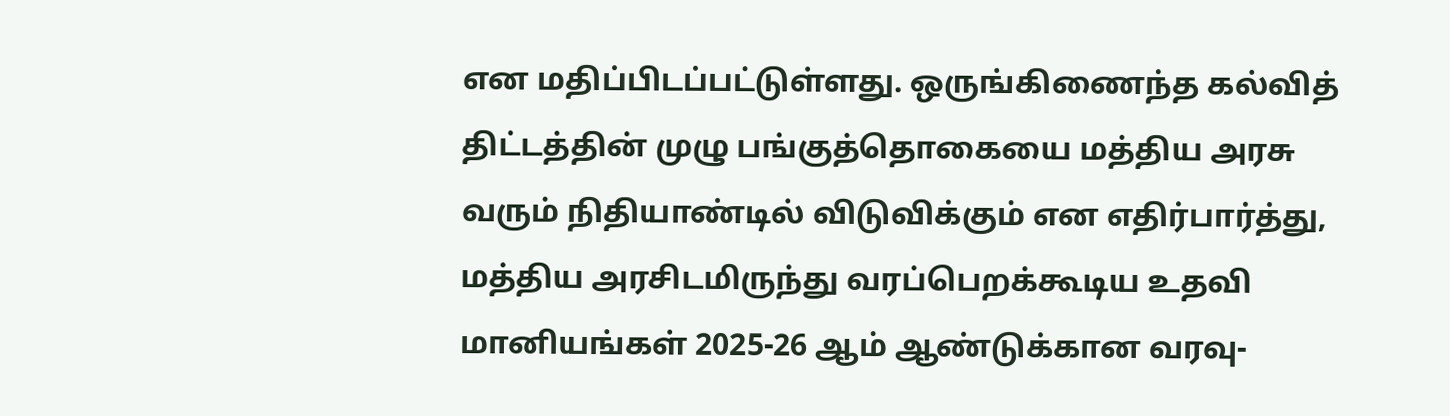என மதிப்பிடப்பட்டுள்ளது. ஒருங்கிணைந்த கல்வித் திட்டத்தின் முழு பங்குத்தொகையை மத்திய அரசு வரும் நிதியாண்டில் விடுவிக்கும் என எதிர்பார்த்து, மத்திய அரசிடமிருந்து வரப்பெறக்கூடிய உதவி மானியங்கள் 2025-26 ஆம் ஆண்டுக்கான வரவு-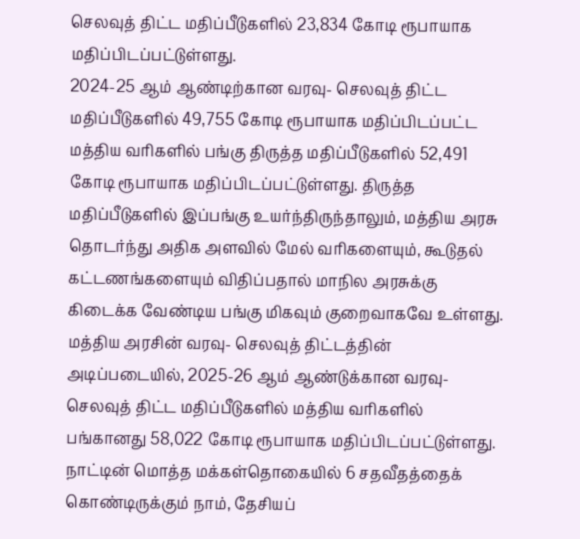செலவுத் திட்ட மதிப்பீடுகளில் 23,834 கோடி ரூபாயாக மதிப்பிடப்பட்டுள்ளது.
2024-25 ஆம் ஆண்டிற்கான வரவு- செலவுத் திட்ட மதிப்பீடுகளில் 49,755 கோடி ரூபாயாக மதிப்பிடப்பட்ட மத்திய வரிகளில் பங்கு திருத்த மதிப்பீடுகளில் 52,491 கோடி ரூபாயாக மதிப்பிடப்பட்டுள்ளது. திருத்த மதிப்பீடுகளில் இப்பங்கு உயர்ந்திருந்தாலும், மத்திய அரசு தொடர்ந்து அதிக அளவில் மேல் வரிகளையும், கூடுதல் கட்டணங்களையும் விதிப்பதால் மாநில அரசுக்கு கிடைக்க வேண்டிய பங்கு மிகவும் குறைவாகவே உள்ளது.
மத்திய அரசின் வரவு- செலவுத் திட்டத்தின் அடிப்படையில், 2025-26 ஆம் ஆண்டுக்கான வரவு-செலவுத் திட்ட மதிப்பீடுகளில் மத்திய வரிகளில் பங்கானது 58,022 கோடி ரூபாயாக மதிப்பிடப்பட்டுள்ளது. நாட்டின் மொத்த மக்கள்தொகையில் 6 சதவீதத்தைக் கொண்டிருக்கும் நாம், தேசியப்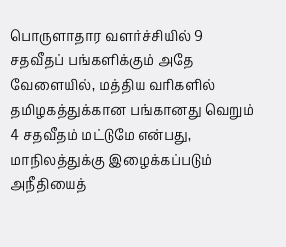பொருளாதார வளர்ச்சியில் 9 சதவீதப் பங்களிக்கும் அதே வேளையில், மத்திய வரிகளில் தமிழகத்துக்கான பங்கானது வெறும் 4 சதவீதம் மட்டுமே என்பது, மாநிலத்துக்கு இழைக்கப்படும் அநீதியைத்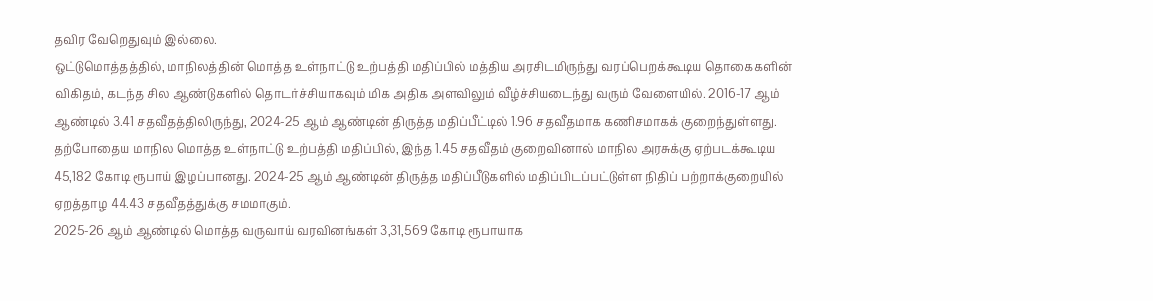தவிர வேறெதுவும் இல்லை.
ஒட்டுமொத்தத்தில், மாநிலத்தின் மொத்த உள்நாட்டு உற்பத்தி மதிப்பில் மத்திய அரசிடமிருந்து வரப்பெறக்கூடிய தொகைகளின் விகிதம், கடந்த சில ஆண்டுகளில் தொடர்ச்சியாகவும் மிக அதிக அளவிலும் வீழ்ச்சியடைந்து வரும் வேளையில். 2016-17 ஆம் ஆண்டில் 3.41 சதவீதத்திலிருந்து, 2024-25 ஆம் ஆண்டின் திருத்த மதிப்பீட்டில் 1.96 சதவீதமாக கணிசமாகக் குறைந்துள்ளது. தற்போதைய மாநில மொத்த உள்நாட்டு உற்பத்தி மதிப்பில், இந்த 1.45 சதவீதம் குறைவினால் மாநில அரசுக்கு ஏற்படக்கூடிய 45,182 கோடி ரூபாய் இழப்பானது. 2024-25 ஆம் ஆண்டின் திருத்த மதிப்பீடுகளில் மதிப்பிடப்பட்டுள்ள நிதிப் பற்றாக்குறையில் ஏறத்தாழ 44.43 சதவீதத்துக்கு சமமாகும்.
2025-26 ஆம் ஆண்டில் மொத்த வருவாய் வரவினங்கள் 3,31,569 கோடி ரூபாயாக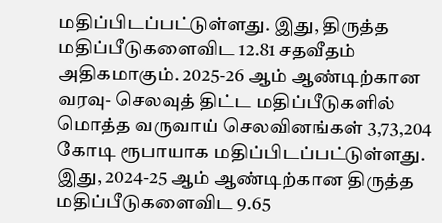மதிப்பிடப்பட்டுள்ளது. இது, திருத்த மதிப்பீடுகளைவிட 12.81 சதவீதம் அதிகமாகும். 2025-26 ஆம் ஆண்டிற்கான வரவு- செலவுத் திட்ட மதிப்பீடுகளில் மொத்த வருவாய் செலவினங்கள் 3,73,204 கோடி ரூபாயாக மதிப்பிடப்பட்டுள்ளது. இது, 2024-25 ஆம் ஆண்டிற்கான திருத்த மதிப்பீடுகளைவிட 9.65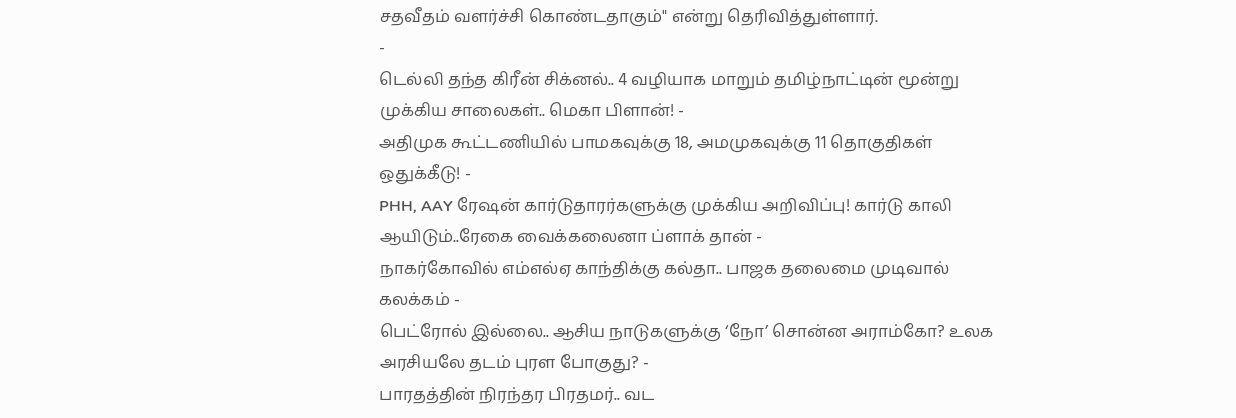சதவீதம் வளர்ச்சி கொண்டதாகும்" என்று தெரிவித்துள்ளார்.
-
டெல்லி தந்த கிரீன் சிக்னல்.. 4 வழியாக மாறும் தமிழ்நாட்டின் மூன்று முக்கிய சாலைகள்.. மெகா பிளான்! -
அதிமுக கூட்டணியில் பாமகவுக்கு 18, அமமுகவுக்கு 11 தொகுதிகள் ஒதுக்கீடு! -
PHH, AAY ரேஷன் கார்டுதாரர்களுக்கு முக்கிய அறிவிப்பு! கார்டு காலி ஆயிடும்..ரேகை வைக்கலைனா ப்ளாக் தான் -
நாகர்கோவில் எம்எல்ஏ காந்திக்கு கல்தா.. பாஜக தலைமை முடிவால் கலக்கம் -
பெட்ரோல் இல்லை.. ஆசிய நாடுகளுக்கு ‘நோ’ சொன்ன அராம்கோ? உலக அரசியலே தடம் புரள போகுது? -
பாரதத்தின் நிரந்தர பிரதமர்.. வட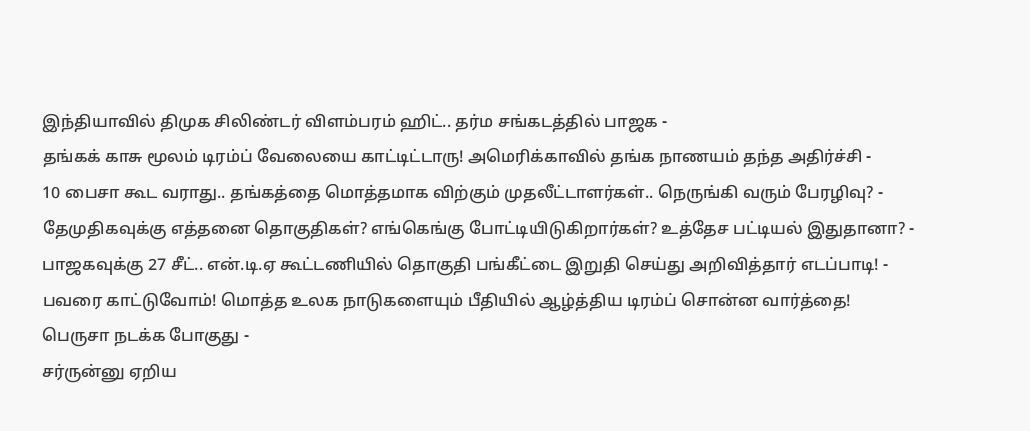இந்தியாவில் திமுக சிலிண்டர் விளம்பரம் ஹிட்.. தர்ம சங்கடத்தில் பாஜக -
தங்கக் காசு மூலம் டிரம்ப் வேலையை காட்டிட்டாரு! அமெரிக்காவில் தங்க நாணயம் தந்த அதிர்ச்சி -
10 பைசா கூட வராது.. தங்கத்தை மொத்தமாக விற்கும் முதலீட்டாளர்கள்.. நெருங்கி வரும் பேரழிவு? -
தேமுதிகவுக்கு எத்தனை தொகுதிகள்? எங்கெங்கு போட்டியிடுகிறார்கள்? உத்தேச பட்டியல் இதுதானா? -
பாஜகவுக்கு 27 சீட்.. என்.டி.ஏ கூட்டணியில் தொகுதி பங்கீட்டை இறுதி செய்து அறிவித்தார் எடப்பாடி! -
பவரை காட்டுவோம்! மொத்த உலக நாடுகளையும் பீதியில் ஆழ்த்திய டிரம்ப் சொன்ன வார்த்தை! பெருசா நடக்க போகுது -
சர்ருன்னு ஏறிய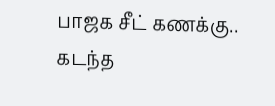பாஜக சீட் கணக்கு.. கடந்த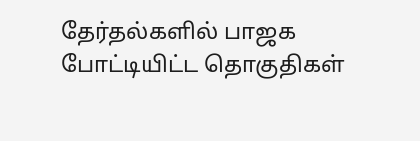தேர்தல்களில் பாஜக போட்டியிட்ட தொகுதிகள்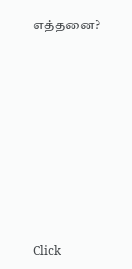எத்தனை?












Click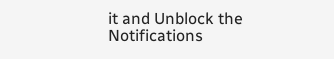it and Unblock the Notifications